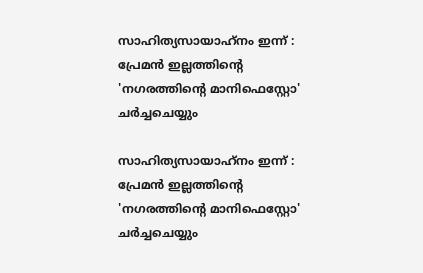സാഹിത്യസായാഹ്‌നം ഇന്ന് : പ്രേമൻ ഇല്ലത്തിൻ്റെ 'നഗരത്തിൻ്റെ മാനിഫെസ്റ്റോ' ചർച്ചചെയ്യും

സാഹിത്യസായാഹ്‌നം ഇന്ന് : പ്രേമൻ ഇല്ലത്തിൻ്റെ 'നഗരത്തിൻ്റെ മാനിഫെസ്റ്റോ' ചർച്ചചെയ്യും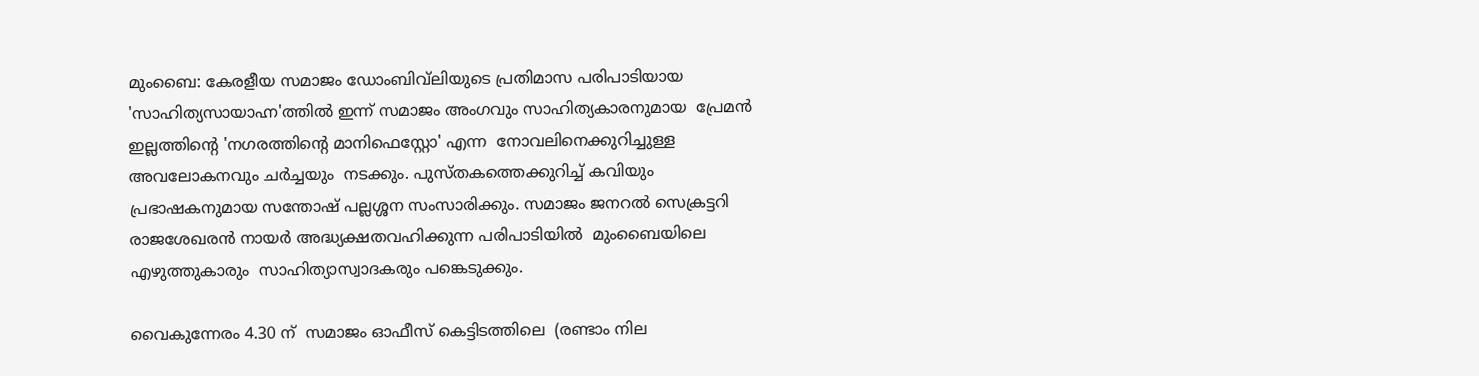മുംബൈ: കേരളീയ സമാജം ഡോംബിവ്‌ലിയുടെ പ്രതിമാസ പരിപാടിയായ 'സാഹിത്യസായാഹ്ന'ത്തിൽ ഇന്ന് സമാജം അംഗവും സാഹിത്യകാരനുമായ  പ്രേമൻ ഇല്ലത്തിൻ്റെ 'നഗരത്തിൻ്റെ മാനിഫെസ്റ്റോ' എന്ന  നോവലിനെക്കുറിച്ചുള്ള  അവലോകനവും ചർച്ചയും  നടക്കും. പുസ്‌തകത്തെക്കുറിച്ച് കവിയും പ്രഭാഷകനുമായ സന്തോഷ് പല്ലശ്ശന സംസാരിക്കും. സമാജം ജനറൽ സെക്രട്ടറി രാജശേഖരൻ നായർ അദ്ധ്യക്ഷതവഹിക്കുന്ന പരിപാടിയിൽ  മുംബൈയിലെ എഴുത്തുകാരും  സാഹിത്യാസ്വാദകരും പങ്കെടുക്കും.

വൈകുന്നേരം 4.30 ന്  സമാജം ഓഫീസ് കെട്ടിടത്തിലെ  (രണ്ടാം നില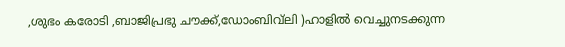,ശുഭം കരോടി ,ബാജിപ്രഭു ചൗക്ക്,ഡോംബിവ്‌ലി )ഹാളിൽ വെച്ചുനടക്കുന്ന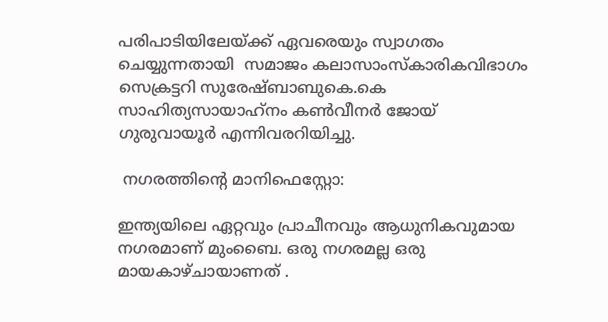പരിപാടിയിലേയ്ക്ക് ഏവരെയും സ്വാഗതം ചെയ്യുന്നതായി  സമാജം കലാസാംസ്‌കാരികവിഭാഗം സെക്രട്ടറി സുരേഷ്ബാബുകെ.കെ   സാഹിത്യസായാഹ്‍നം കൺവീനർ ജോയ് ഗുരുവായൂർ എന്നിവരറിയിച്ചു.

 നഗരത്തിൻ്റെ മാനിഫെസ്റ്റോ:

ഇന്ത്യയിലെ ഏറ്റവും പ്രാചീനവും ആധുനികവുമായ നഗരമാണ് മുംബൈ. ഒരു നഗരമല്ല ഒരു മായകാഴ്ചായാണത് .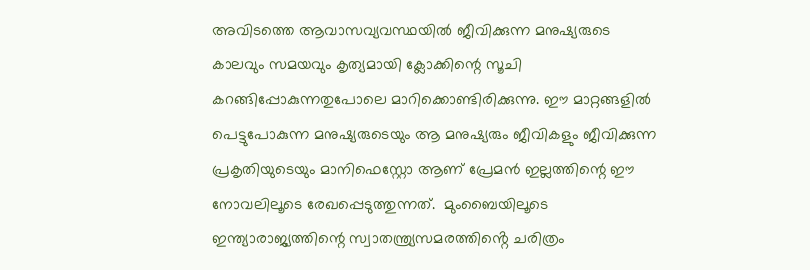അവിടത്തെ ആവാസവ്യവസ്ഥയില്‍ ജീവിക്കുന്ന മനുഷ്യരുടെ കാലവും സമയവും കൃത്യമായി ക്ലോക്കിന്റെ സൂചി കറങ്ങിപ്പോകുന്നതുപോലെ മാറിക്കൊണ്ടിരിക്കുന്നു. ഈ മാറ്റങ്ങളില്‍ പെട്ടുപോകുന്ന മനുഷ്യരുടെയും ആ മനുഷ്യരും ജീവികളും ജീവിക്കുന്ന പ്രകൃതിയുടെയും മാനിഫെസ്റ്റോ ആണ് പ്രേമന്‍ ഇല്ലത്തിന്റെ ഈ നോവലിലൂടെ രേഖപ്പെടുത്തുന്നത്.  മുംബൈയിലൂടെ ഇന്ത്യാരാജ്യത്തിന്റെ സ്വാതന്ത്ര്യസമരത്തിൻ്റെ ചരിത്രം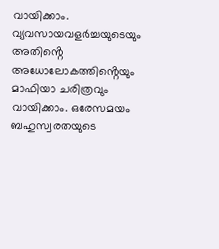വായിക്കാം. വ്യവസായവളര്‍ച്ചയുടെയും അതിൻ്റെ അധോലോകത്തിൻ്റെയും മാഫിയാ ചരിത്രവും വായിക്കാം. ഒരേസമയം ബഹുസ്വരതയുടെ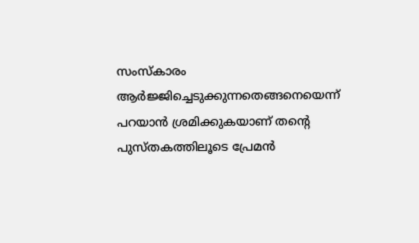സംസ്‌കാരം ആര്‍ജ്ജിച്ചെടുക്കുന്നതെങ്ങനെയെന്ന് പറയാന്‍ ശ്രമിക്കുകയാണ് തൻ്റെ പുസ്തകത്തിലൂടെ പ്രേമൻ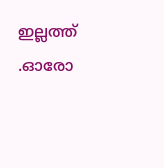ഇല്ലത്ത് .ഓരോ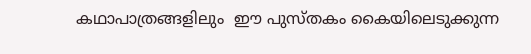കഥാപാത്രങ്ങളിലും  ഈ പുസ്തകം കൈയിലെടുക്കുന്ന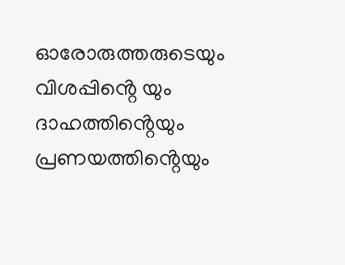ഓരോരുത്തരുടെയും വിശപ്പിൻ്റെ യും ദാഹത്തിൻ്റെയും പ്രണയത്തിൻ്റെയും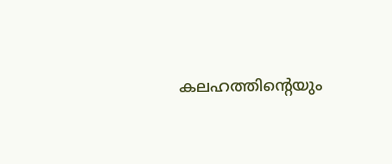കലഹത്തിൻ്റെയും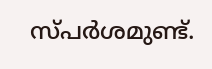സ്പര്‍ശമുണ്ട്.